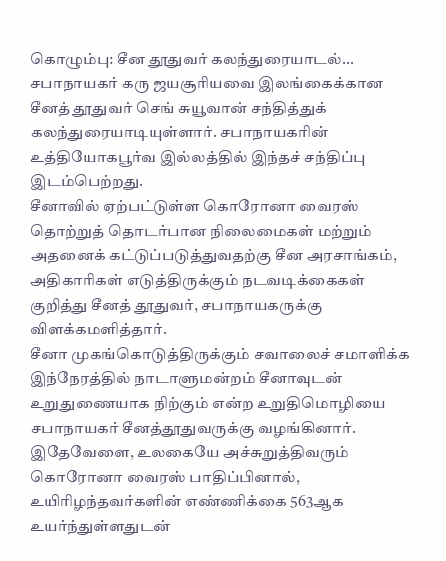கொழும்பு: சீன தூதுவர் கலந்துரையாடல்... சபாநாயகர் கரு ஜயசூரியவை இலங்கைக்கான சீனத் தூதுவர் செங் சுயூவான் சந்தித்துக் கலந்துரையாடியுள்ளார். சபாநாயகரின் உத்தியோகபூர்வ இல்லத்தில் இந்தச் சந்திப்பு இடம்பெற்றது.
சீனாவில் ஏற்பட்டுள்ள கொரோனா வைரஸ் தொற்றுத் தொடர்பான நிலைமைகள் மற்றும் அதனைக் கட்டுப்படுத்துவதற்கு சீன அரசாங்கம், அதிகாரிகள் எடுத்திருக்கும் நடவடிக்கைகள் குறித்து சீனத் தூதுவர், சபாநாயகருக்கு விளக்கமளித்தார்.
சீனா முகங்கொடுத்திருக்கும் சவாலைச் சமாளிக்க இந்நேரத்தில் நாடாளுமன்றம் சீனாவுடன் உறுதுணையாக நிற்கும் என்ற உறுதிமொழியை சபாநாயகர் சீனத்தூதுவருக்கு வழங்கினார்.
இதேவேளை, உலகையே அச்சுறுத்திவரும் கொரோனா வைரஸ் பாதிப்பினால், உயிரிழந்தவர்களின் எண்ணிக்கை 563ஆக உயர்ந்துள்ளதுடன்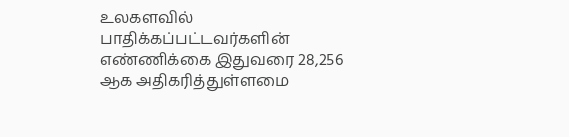உலகளவில் பாதிக்கப்பட்டவர்களின் எண்ணிக்கை இதுவரை 28,256 ஆக அதிகரித்துள்ளமை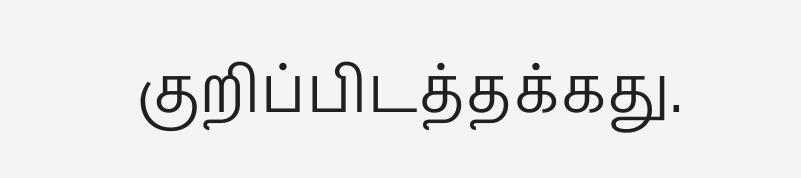குறிப்பிடத்தக்கது.